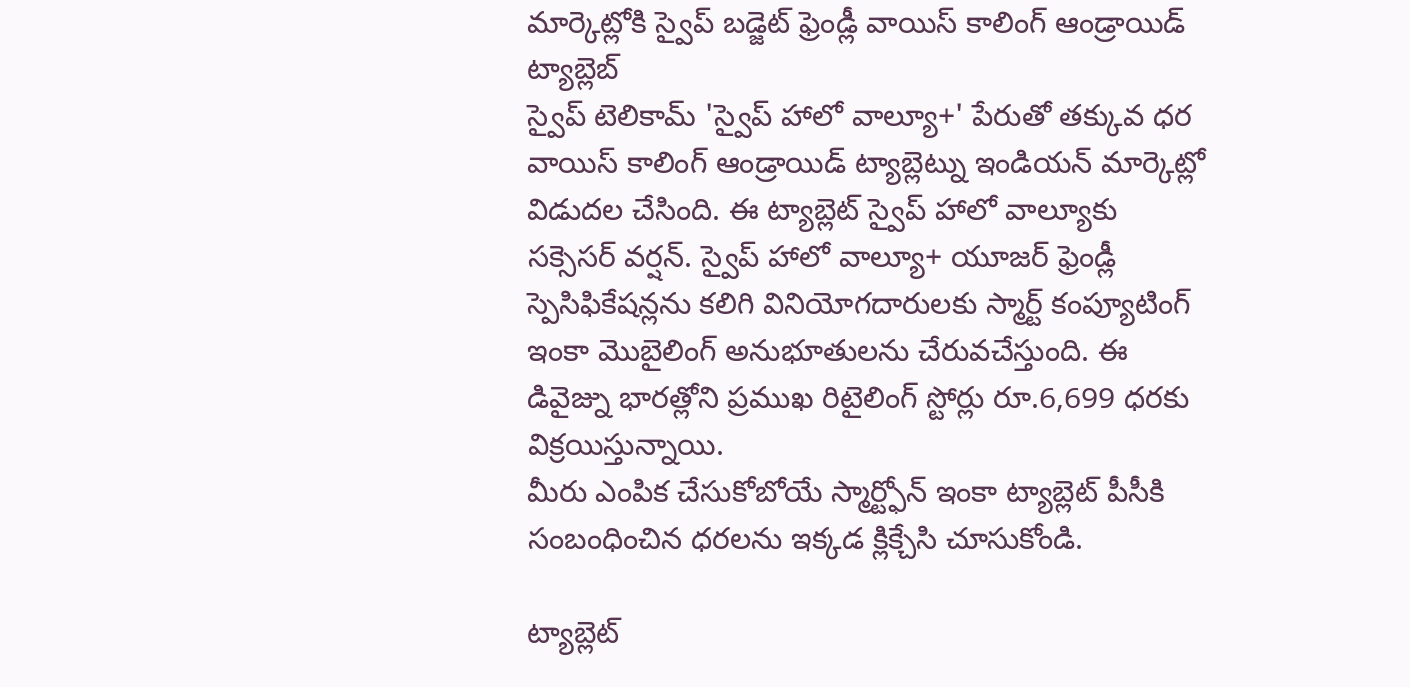మార్కెట్లోకి స్వైప్ బడ్జెట్ ఫ్రెండ్లీ వాయిస్ కాలింగ్ ఆండ్రాయిడ్ ట్యాబ్లెబ్
స్వైప్ టెలికామ్ 'స్వైప్ హాలో వాల్యూ+' పేరుతో తక్కువ ధర వాయిస్ కాలింగ్ ఆండ్రాయిడ్ ట్యాబ్లెట్ను ఇండియన్ మార్కెట్లో విడుదల చేసింది. ఈ ట్యాబ్లెట్ స్వైప్ హాలో వాల్యూకు సక్సెసర్ వర్షన్. స్వైప్ హాలో వాల్యూ+ యూజర్ ఫ్రెండ్లీ స్పెసిఫికేషన్లను కలిగి వినియోగదారులకు స్మార్ట్ కంప్యూటింగ్ ఇంకా మొబైలింగ్ అనుభూతులను చేరువచేస్తుంది. ఈ డివైజ్ను భారత్లోని ప్రముఖ రిటైలింగ్ స్టోర్లు రూ.6,699 ధరకు విక్రయిస్తున్నాయి.
మీరు ఎంపిక చేసుకోబోయే స్మార్ట్ఫోన్ ఇంకా ట్యాబ్లెట్ పీసీకి సంబంధించిన ధరలను ఇక్కడ క్లిక్చేసి చూసుకోండి.

ట్యాబ్లెట్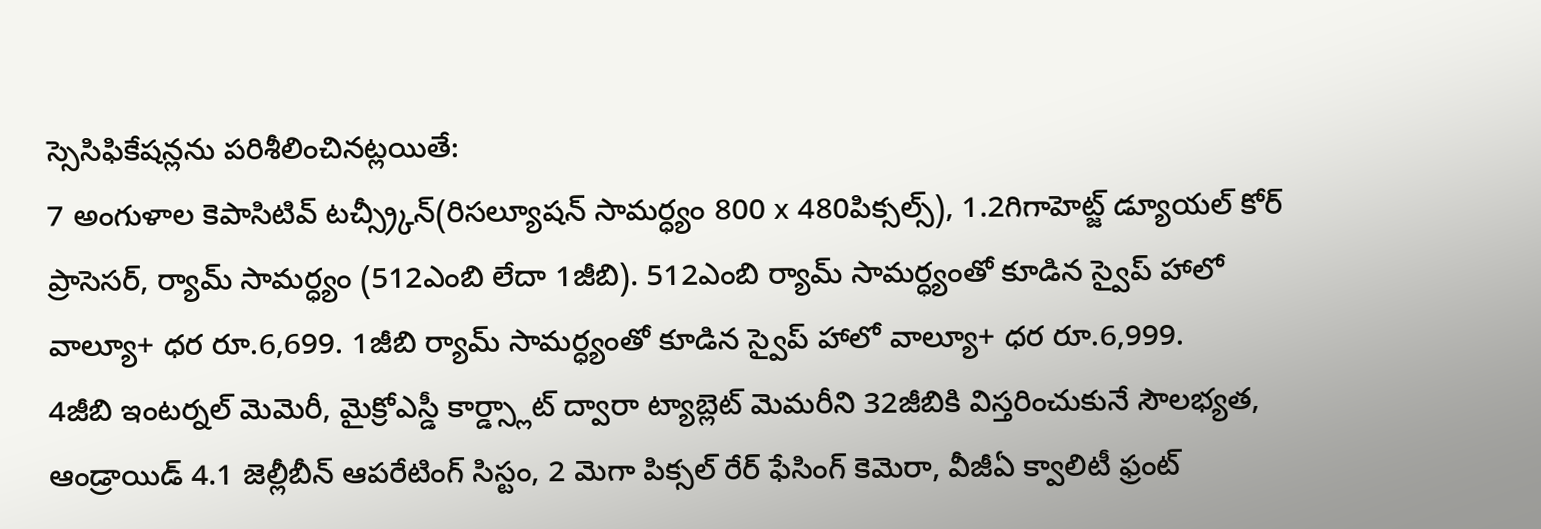స్సెసిఫికేషన్లను పరిశీలించినట్లయితే:
7 అంగుళాల కెపాసిటివ్ టచ్స్ర్కీన్(రిసల్యూషన్ సామర్ధ్యం 800 x 480పిక్సల్స్), 1.2గిగాహెట్జ్ డ్యూయల్ కోర్ ప్రాసెసర్, ర్యామ్ సామర్ధ్యం (512ఎంబి లేదా 1జీబి). 512ఎంబి ర్యామ్ సామర్ధ్యంతో కూడిన స్వైప్ హాలో వాల్యూ+ ధర రూ.6,699. 1జీబి ర్యామ్ సామర్ధ్యంతో కూడిన స్వైప్ హాలో వాల్యూ+ ధర రూ.6,999.
4జీబి ఇంటర్నల్ మెమెరీ, మైక్రోఎస్డీ కార్డ్స్లాట్ ద్వారా ట్యాబ్లెట్ మెమరీని 32జీబికి విస్తరించుకునే సౌలభ్యత, ఆండ్రాయిడ్ 4.1 జెల్లీబీన్ ఆపరేటింగ్ సిస్టం, 2 మెగా పిక్సల్ రేర్ ఫేసింగ్ కెమెరా, వీజీఏ క్వాలిటీ ఫ్రంట్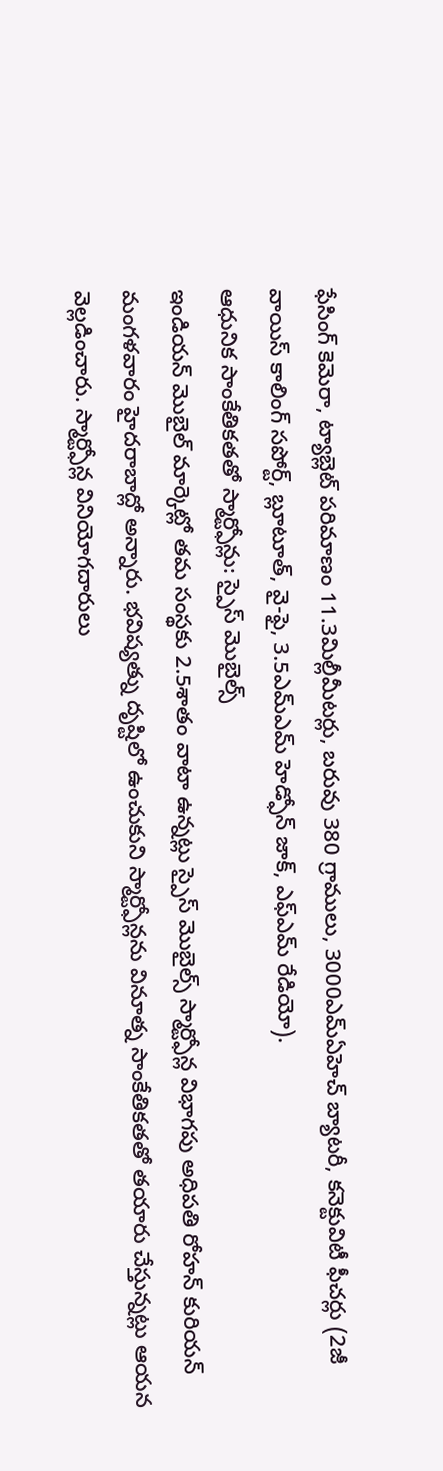ఫేసింగ్ కెమెరా, ట్యాబ్లెట్ పరిమాణం 11.3మిల్లీమీటర్లు, బరువు 380 గ్రాములు, 3000ఎమ్ఏహెచ్ బ్యాటరీ, కనెక్టువిటీ ఫీచర్లు (2జీ వాయిస్ కాలింగ్ సపోర్ట్, బ్లూటూత్, వై-ఫై, 3.5ఎమ్ఎమ్ హెడ్ఫోన్ జాక్, ఎఫ్ఎమ్ రేడియో).
ఆధునిక సాంకేతికతతో స్మార్ట్ఫోన్లు: స్పైస్ మొబైల్స్
ఇండియన్ మొబైల్ మార్కెట్లో తమ సంస్థకు 2.5శాతం వాటా ఉన్నట్లు స్పైస్ మొబైల్స్ స్మార్ట్ఫోన్ల విభాగపు అధిపతి రోహన్ కురియన్ మంగళవారం హైదరాబాద్లో అన్నారు. భవిష్యత్ను దృష్టిలో ఉంచుకుని స్మార్ట్ఫోన్లను వినూత్న సాంకేతికతతో తయారు చేస్తున్నట్లు ఆయన వెల్లడించారు. స్మార్ట్ఫోన్ల వినియోగదారులు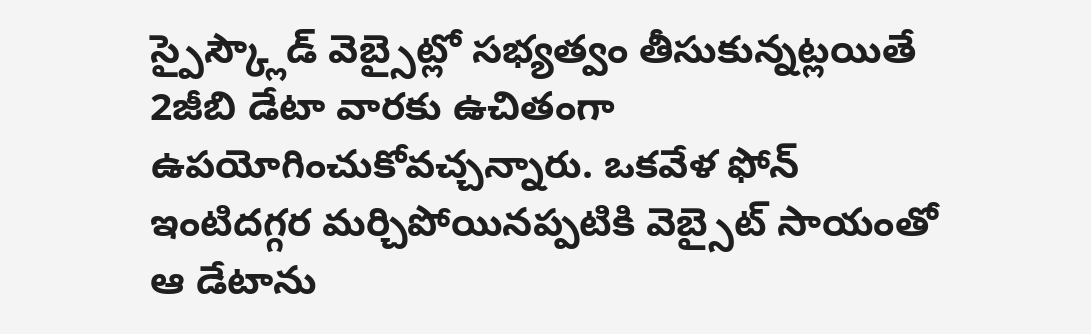స్పైస్క్లౌడ్ వెబ్సైట్లో సభ్యత్వం తీసుకున్నట్లయితే 2జీబి డేటా వారకు ఉచితంగా ఉపయోగించుకోవచ్చన్నారు. ఒకవేళ ఫోన్ ఇంటిదగ్గర మర్చిపోయినప్పటికి వెబ్సైట్ సాయంతో ఆ డేటాను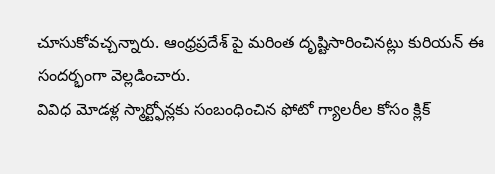చూసుకోవచ్చన్నారు. ఆంధ్రప్రదేశ్ పై మరింత దృష్టిసారించినట్లు కురియన్ ఈ సందర్భంగా వెల్లడించారు.
వివిధ మోడళ్ల స్మార్ట్ఫోన్లకు సంబంధించిన ఫోటో గ్యాలరీల కోసం క్లిక్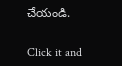చేయండి.


Click it and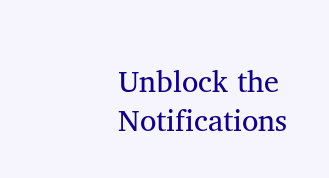Unblock the Notifications